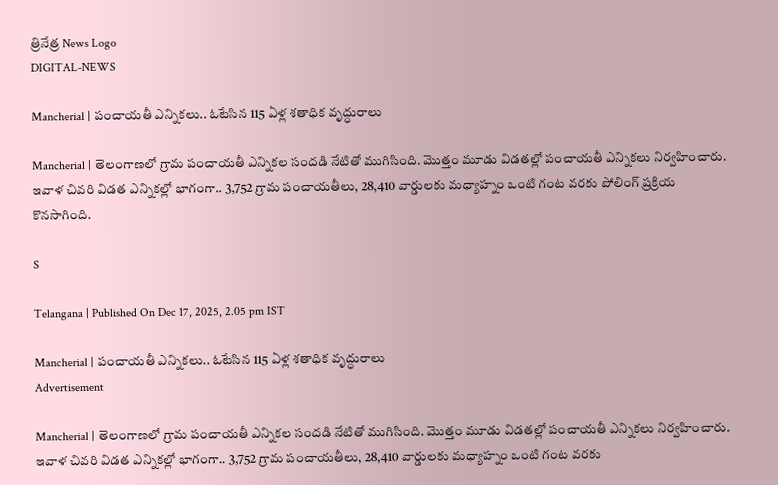త్రినేత్ర News Logo
DIGITAL-NEWS

Mancherial | పంచాయ‌తీ ఎన్నిక‌లు.. ఓటేసిన 115 ఏళ్ల శ‌తాధిక వృద్ధురాలు

Mancherial | తెలంగాణ‌లో గ్రామ పంచాయ‌తీ ఎన్నిక‌ల సంద‌డి నేటితో ముగిసింది. మొత్తం మూడు విడ‌త‌ల్లో పంచాయ‌తీ ఎన్నిక‌లు నిర్వ‌హించారు. ఇవాళ చివ‌రి విడత ఎన్నిక‌ల్లో భాగంగా.. 3,752 గ్రామ పంచాయ‌తీలు, 28,410 వార్డుల‌కు మ‌ధ్యాహ్నం ఒంటి గంట వ‌ర‌కు పోలింగ్ ప్ర‌క్రియ కొన‌సాగింది.

S

Telangana | Published On Dec 17, 2025, 2.05 pm IST

Mancherial | పంచాయ‌తీ ఎన్నిక‌లు.. ఓటేసిన 115 ఏళ్ల శ‌తాధిక వృద్ధురాలు
Advertisement

Mancherial | తెలంగాణ‌లో గ్రామ పంచాయ‌తీ ఎన్నిక‌ల సంద‌డి నేటితో ముగిసింది. మొత్తం మూడు విడ‌త‌ల్లో పంచాయ‌తీ ఎన్నిక‌లు నిర్వ‌హించారు. ఇవాళ చివ‌రి విడత ఎన్నిక‌ల్లో భాగంగా.. 3,752 గ్రామ పంచాయ‌తీలు, 28,410 వార్డుల‌కు మ‌ధ్యాహ్నం ఒంటి గంట వ‌ర‌కు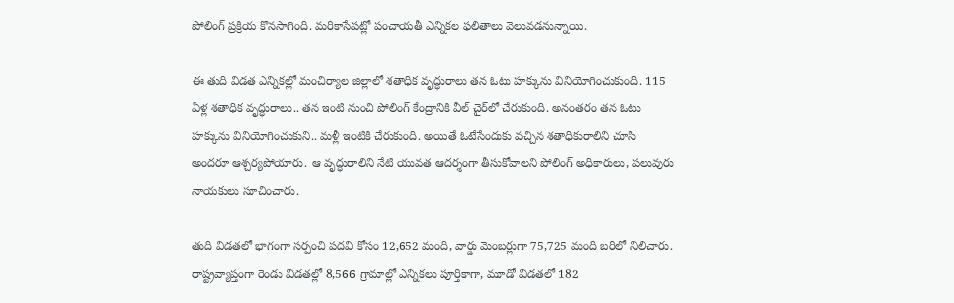పోలింగ్ ప్ర‌క్రియ కొన‌సాగింది. మ‌రికాసేప‌ట్లో పంచాయ‌తీ ఎన్నిక‌ల ఫ‌లితాలు వెలువ‌డ‌నున్నాయి.

ఈ తుది విడ‌త ఎన్నిక‌ల్లో మంచిర్యాల జిల్లాలో శ‌తాధిక వృద్ధురాలు త‌న ఓటు హ‌క్కును వినియోగించుకుంది. 115 ఏళ్ల శతాధిక వృద్ధురాలు.. త‌న ఇంటి నుంచి పోలింగ్ కేంద్రానికి వీల్ చైర్‌లో చేరుకుంది. అనంత‌రం త‌న ఓటు హ‌క్కును వినియోగించుకుని.. మ‌ళ్లీ ఇంటికి చేరుకుంది. అయితే ఓటేసేందుకు వ‌చ్చిన శ‌తాధికురాలిని చూసి అంద‌రూ ఆశ్చ‌ర్య‌పోయారు. ఆ వృద్ధురాలిని నేటి యువ‌త ఆద‌ర్శంగా తీసుకోవాల‌ని పోలింగ్ అధికారులు, ప‌లువురు నాయ‌కులు సూచించారు.

తుది విడ‌త‌లో భాగంగా సర్పంచి పదవి కోసం 12,652 మంది, వార్డు మెంబర్లుగా 75,725 మంది బరిలో నిలిచారు. రాష్ట్రవ్యాప్తంగా రెండు విడతల్లో 8,566 గ్రామాల్లో ఎన్నికలు పూర్తికాగా, మూడో విడతలో 182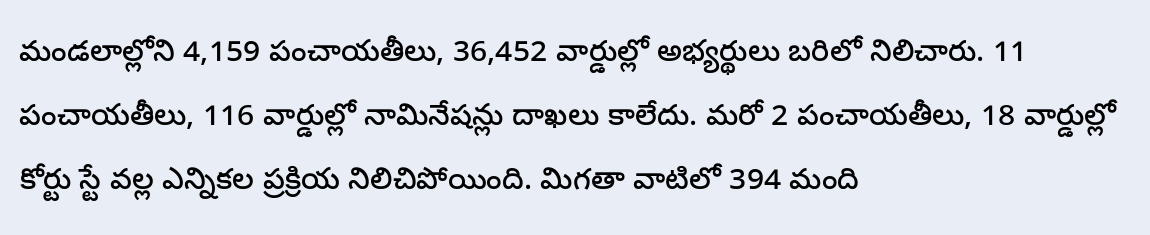మండలాల్లోని 4,159 పంచాయతీలు, 36,452 వార్డుల్లో అభ్యర్థులు బరిలో నిలిచారు. 11 పంచాయతీలు, 116 వార్డుల్లో నామినేషన్లు దాఖలు కాలేదు. మరో 2 పంచాయతీలు, 18 వార్డుల్లో కోర్టు స్టే వల్ల ఎన్నికల ప్రక్రియ నిలిచిపోయింది. మిగతా వాటిలో 394 మంది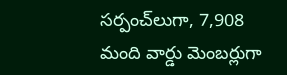సర్పంచ్‌లుగా, 7,908 మంది వార్డు మెంబర్లుగా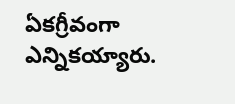ఏకగ్రీవంగా ఎన్నికయ్యారు.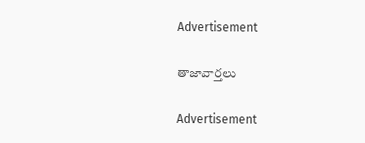Advertisement

తాజావార్తలు

Advertisement